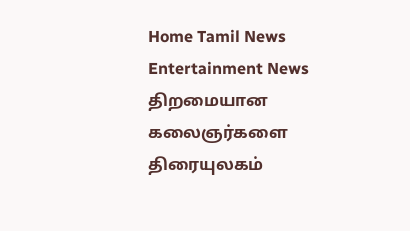Home Tamil News Entertainment News திறமையான கலைஞர்களை திரையுலகம்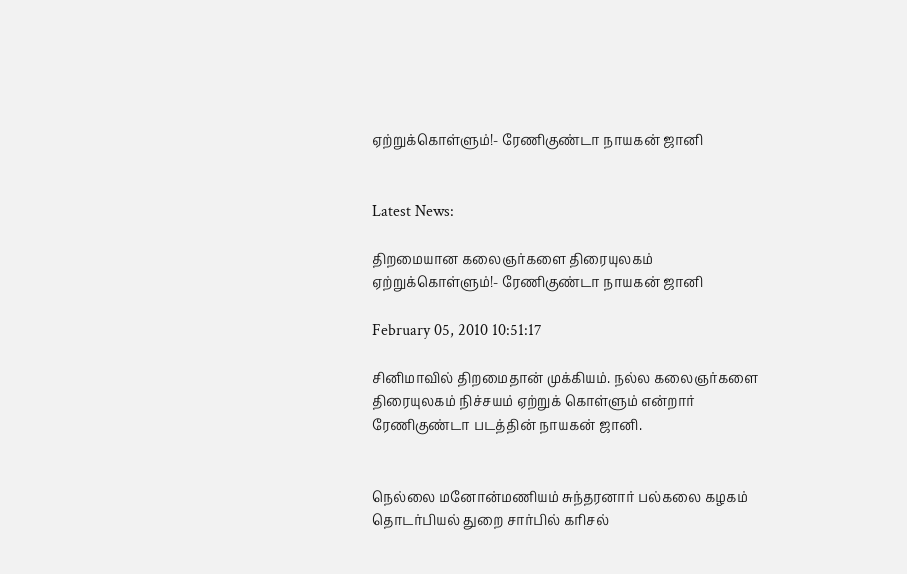ஏற்றுக்கொள்ளும்!- ரேணிகுண்டா நாயகன் ஜானி


Latest News:

திறமையான கலைஞர்களை திரையுலகம் ஏற்றுக்கொள்ளும்!- ரேணிகுண்டா நாயகன் ஜானி

February 05, 2010 10:51:17

சினிமாவில் திறமைதான் முக்கியம். நல்ல கலைஞர்களை திரையுலகம் நிச்சயம் ஏற்றுக் கொள்ளும் என்றார் ரேணிகுண்டா படத்தின் நாயகன் ஜானி.


நெல்லை மனோன்மணியம் சுந்தரனார் பல்கலை கழகம் தொடர்பியல் துறை சார்பில் கரிசல்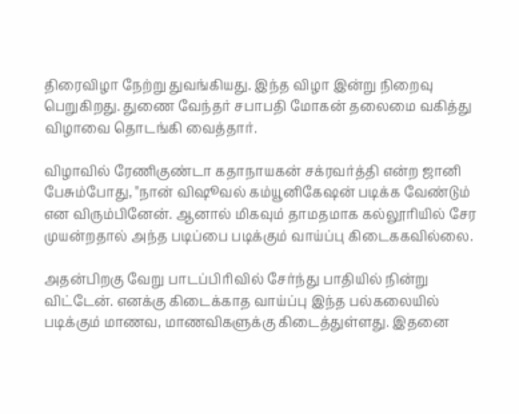திரைவிழா நேற்று துவங்கியது. இந்த விழா இன்று நிறைவு பெறுகிறது. துணை வேந்தர் சபாபதி மோகன் தலைமை வகித்து விழாவை தொடங்கி வைத்தார்.

விழாவில் ரேணிகுண்டா கதாநாயகன் சக்ரவர்த்தி என்ற ஜானி பேசும்போது, "நான் விஷூவல் கம்யூனிகேஷன் படிக்க வேண்டும் என விரும்பினேன். ஆனால் மிகவும் தாமதமாக கல்லூரியில் சேர முயன்றதால் அந்த படிப்பை படிக்கும் வாய்ப்பு கிடைககவில்லை.

அதன்பிறகு வேறு பாடப்பிரிவில் சேர்ந்து பாதியில் நின்று விட்டேன். எனக்கு கிடைக்காத வாய்ப்பு இந்த பல்கலையில் படிக்கும் மாணவ, மாணவிகளுக்கு கிடைத்துள்ளது. இதனை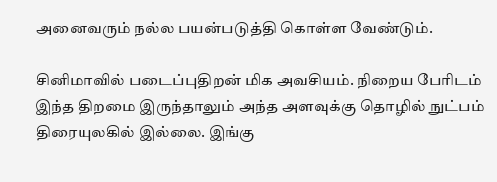அனைவரும் நல்ல பயன்படுத்தி கொள்ள வேண்டும்.

சினிமாவில் படைப்புதிறன் மிக அவசியம். நிறைய பேரிடம் இந்த திறமை இருந்தாலும் அந்த அளவுக்கு தொழில் நுட்பம் திரையுலகில் இல்லை. இங்கு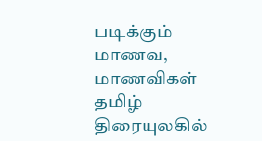படிக்கும் மாணவ, மாணவிகள் தமிழ் திரையுலகில்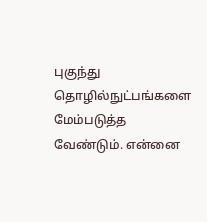புகுந்து தொழில்நுட்பங்களை மேம்படுத்த வேண்டும். என்னை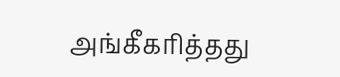அங்கீகரித்தது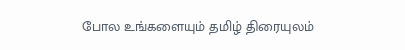போல உங்களையும் தமிழ் திரையுலம்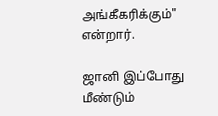அங்கீகரிக்கும்" என்றார்.

ஜானி இப்போது மீண்டும்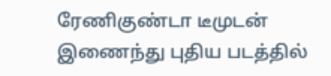ரேணிகுண்டா டீமுடன் இணைந்து புதிய படத்தில்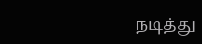நடித்து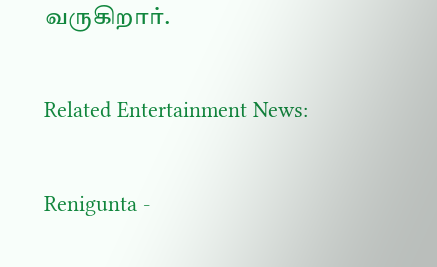வருகிறார்.

Related Entertainment News:

Renigunta -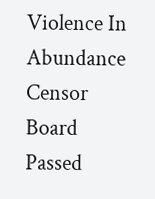Violence In Abundance
Censor Board Passed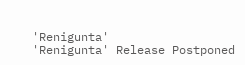'Renigunta'
'Renigunta' Release Postponed